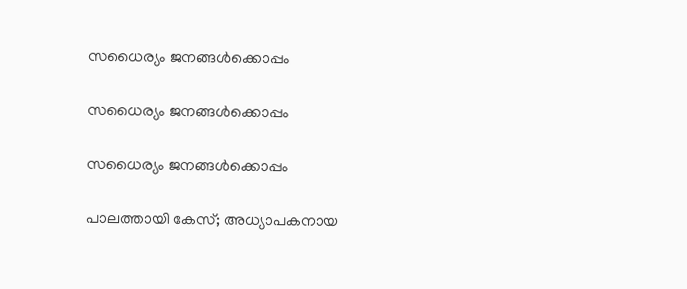സധൈര്യം ജനങ്ങൾക്കൊപ്പം

സധൈര്യം ജനങ്ങൾക്കൊപ്പം

സധൈര്യം ജനങ്ങൾക്കൊപ്പം

പാലത്തായി കേസ്; അധ്യാപകനായ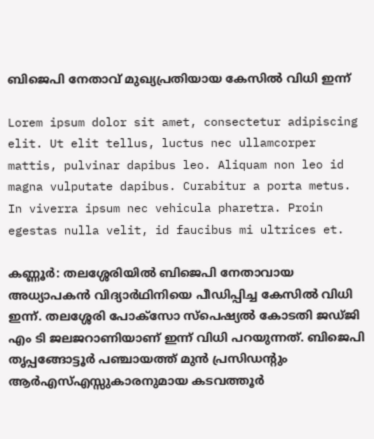ബിജെപി നേതാവ് മുഖ്യപ്രതിയായ കേസിൽ വിധി ഇന്ന്

Lorem ipsum dolor sit amet, consectetur adipiscing elit. Ut elit tellus, luctus nec ullamcorper mattis, pulvinar dapibus leo. Aliquam non leo id magna vulputate dapibus. Curabitur a porta metus. In viverra ipsum nec vehicula pharetra. Proin egestas nulla velit, id faucibus mi ultrices et.

കണ്ണൂർ: തലശ്ശേരിയിൽ ബിജെപി നേതാവായ അധ്യാപകൻ വിദ്യാർഥിനിയെ പീഡിപ്പിച്ച കേസിൽ വിധി ഇന്ന്. തലശ്ശേരി പോക്‌സോ സ്‌പെഷ്യൽ കോടതി ജഡ്‌ജി എം ടി ജലജറാണിയാണ് ഇന്ന് വിധി പറയുന്നത്. ബിജെപി തൃപ്പങ്ങോട്ടൂർ പഞ്ചായത്ത് മുൻ പ്രസിഡന്റും ആർഎസ്‌എസ്സുകാരനുമായ കടവത്തൂർ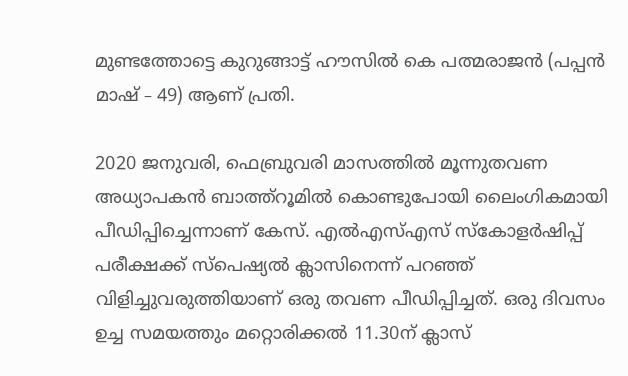മുണ്ടത്തോട്ടെ കുറുങ്ങാട്ട്‌ ഹ‍ൗസിൽ കെ പത്മരാജൻ (പപ്പൻ മാഷ്‌﹣49) ആണ്‌ പ്രതി.

2020 ജനുവരി, ഫെബ്രുവരി മാസത്തിൽ മൂന്നുതവണ അധ്യാപകൻ ബാത്ത്‌റൂമിൽ കൊണ്ടുപോയി ലൈംഗികമായി പീഡിപ്പിച്ചെന്നാണ്‌ കേസ്‌. എൽഎസ്‌എസ്‌ സ്‌കോളർഷിപ്പ്‌ പരീക്ഷക്ക്‌ സ്‌പെഷ്യൽ ക്ലാസിനെന്ന്‌ പറഞ്ഞ്‌ വിളിച്ചുവരുത്തിയാണ്‌ ഒരു തവണ പീഡിപ്പിച്ചത്‌. ഒരു ദിവസം ഉച്ച സമയത്തും മറ്റൊരിക്കൽ 11.30ന്‌ ക്ലാസ്‌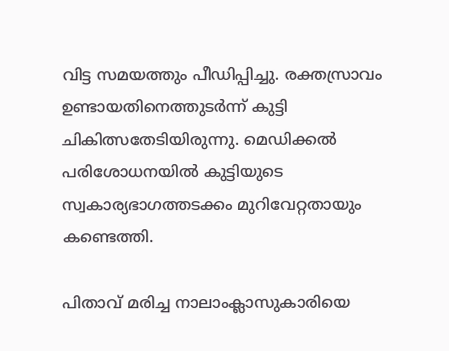വിട്ട സമയത്തും പീഡിപ്പിച്ചു. രക്തസ്രാവം ഉണ്ടായതിനെത്തുടർന്ന്‌ കുട്ടി ചികിത്സതേടിയിരുന്നു. മെഡിക്കൽ പരിശോധനയിൽ കുട്ടിയുടെ സ്വകാര്യഭാഗത്തടക്കം മുറിവേറ്റതായും കണ്ടെത്തി.

പിതാവ്‌ മരിച്ച നാലാംക്ലാസുകാരിയെ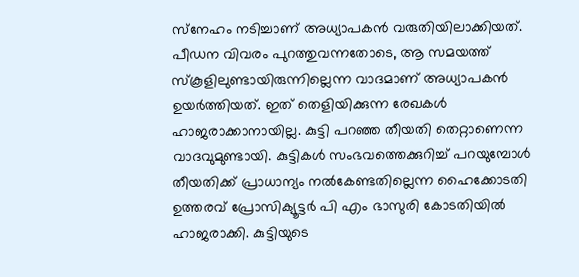സ്‌നേഹം നടിച്ചാണ്‌ അധ്യാപകൻ വരുതിയിലാക്കിയത്‌. പീഡന വിവരം പുറത്തുവന്നതോടെ, ആ സമയത്ത്‌ സ്‌കൂളിലുണ്ടായിരുന്നില്ലെന്ന വാദമാണ്‌ അധ്യാപകൻ ഉയർത്തിയത്‌. ഇത്‌ തെളിയിക്കുന്ന രേഖകൾ ഹാജരാക്കാനായില്ല. കുട്ടി പറഞ്ഞ തീയതി തെറ്റാണെന്ന വാദവുമുണ്ടായി. കുട്ടികൾ സംഭവത്തെക്കുറിച്ച്‌ പറയുമ്പോൾ തീയതിക്ക്‌ പ്രാധാന്യം നൽകേണ്ടതില്ലെന്ന ഹൈക്കോടതി ഉത്തരവ്‌ പ്രോസിക്യൂട്ടർ പി എം ഭാസുരി കോടതിയിൽ ഹാജരാക്കി. കുട്ടിയുടെ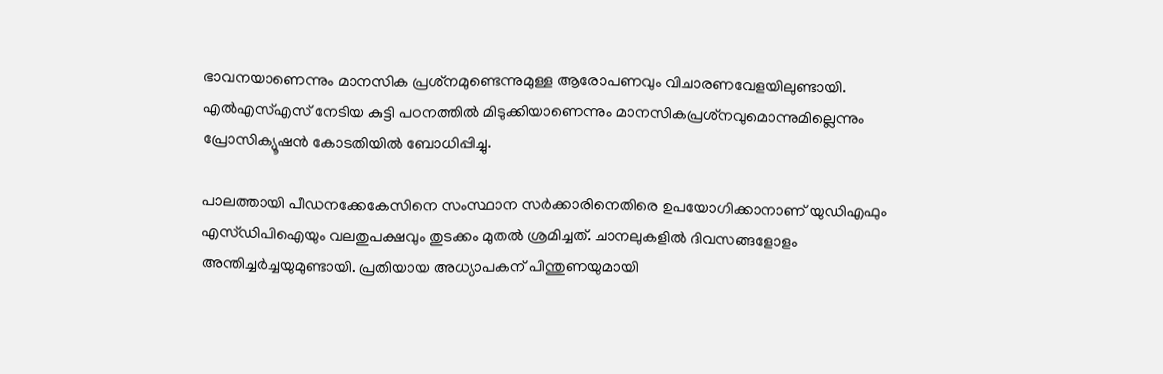ഭാവനയാണെന്നും മാനസിക പ്രശ്‌നമുണ്ടെന്നുമുള്ള ആരോപണവും വിചാരണവേളയിലുണ്ടായി. എൽഎസ്‌എസ്‌ നേടിയ കുട്ടി പഠനത്തിൽ മിടുക്കിയാണെന്നും മാനസികപ്രശ്‌നവുമൊന്നുമില്ലെന്നും പ്രോസിക്യൂഷൻ കോടതിയിൽ ബോധിപ്പിച്ചു.

പാലത്തായി പീഡനക്കേകേസിനെ സംസ്ഥാന സർക്കാരിനെതിരെ ഉപയോഗിക്കാനാണ്‌ യുഡിഎഫും എസ്‌ഡിപിഐയും വലതുപക്ഷവും തുടക്കം മുതൽ ശ്രമിച്ചത്‌. ചാനലുകളിൽ ദിവസങ്ങളോളം അന്തിച്ചർച്ചയുമുണ്ടായി. പ്രതിയായ അധ്യാപകന്‌ പിന്തുണയുമായി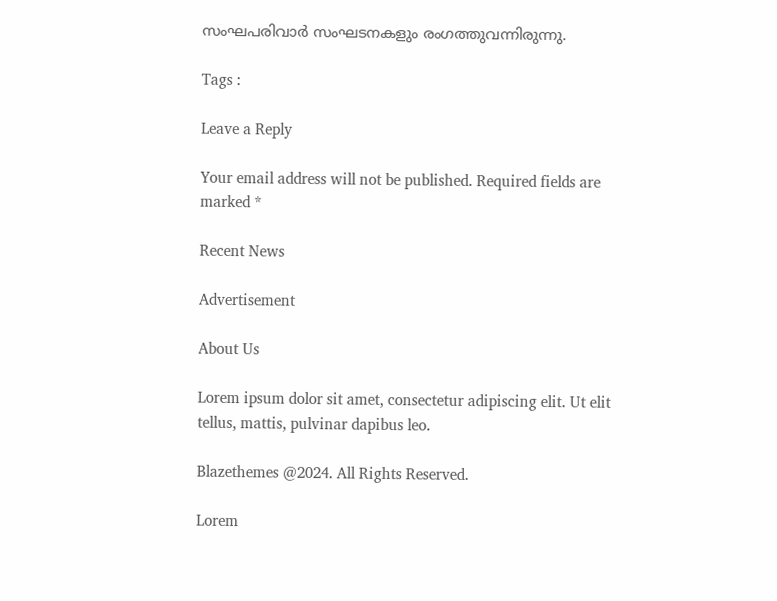സംഘപരിവാർ സംഘടനകളും രംഗത്തുവന്നിരുന്നു.

Tags :

Leave a Reply

Your email address will not be published. Required fields are marked *

Recent News

Advertisement

About Us

Lorem ipsum dolor sit amet, consectetur adipiscing elit. Ut elit tellus, mattis, pulvinar dapibus leo.

Blazethemes @2024. All Rights Reserved.

Lorem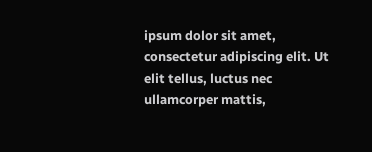ipsum dolor sit amet, consectetur adipiscing elit. Ut elit tellus, luctus nec ullamcorper mattis,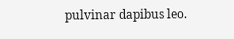pulvinar dapibus leo.